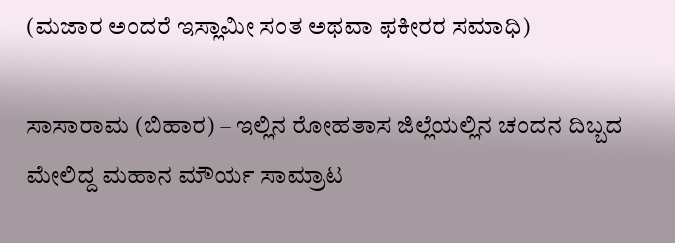(ಮಜಾರ ಅಂದರೆ ಇಸ್ಲಾಮೀ ಸಂತ ಅಥವಾ ಫಕೀರರ ಸಮಾಧಿ)

ಸಾಸಾರಾಮ (ಬಿಹಾರ) – ಇಲ್ಲಿನ ರೋಹತಾಸ ಜಿಲ್ಲೆಯಲ್ಲಿನ ಚಂದನ ದಿಬ್ಬದ ಮೇಲಿದ್ದ ಮಹಾನ ಮೌರ್ಯ ಸಾಮ್ರಾಟ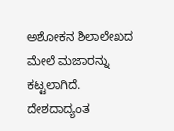ಅಶೋಕನ ಶಿಲಾಲೇಖದ ಮೇಲೆ ಮಜಾರನ್ನು ಕಟ್ಟಲಾಗಿದೆ. ದೇಶದಾದ್ಯಂತ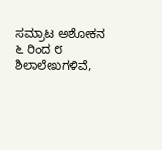ಸಮ್ರಾಟ ಅಶೋಕನ ೬ ರಿಂದ ೮ ಶಿಲಾಲೇಖಗಳಿವೆ,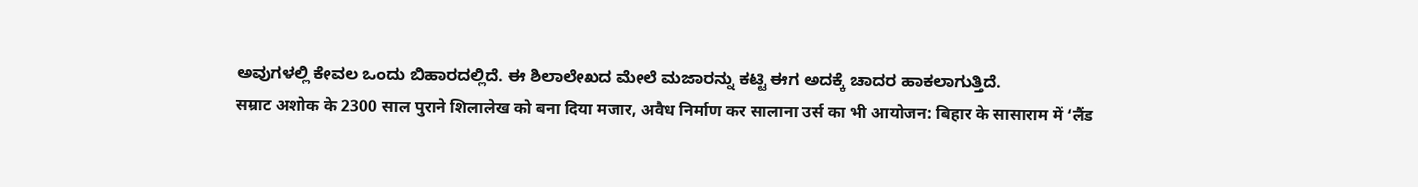ಅವುಗಳಲ್ಲಿ ಕೇವಲ ಒಂದು ಬಿಹಾರದಲ್ಲಿದೆ. ಈ ಶಿಲಾಲೇಖದ ಮೇಲೆ ಮಜಾರನ್ನು ಕಟ್ಟಿ ಈಗ ಅದಕ್ಕೆ ಚಾದರ ಹಾಕಲಾಗುತ್ತಿದೆ.
सम्राट अशोक के 2300 साल पुराने शिलालेख को बना दिया मजार, अवैध निर्माण कर सालाना उर्स का भी आयोजन: बिहार के सासाराम में ‘लैंड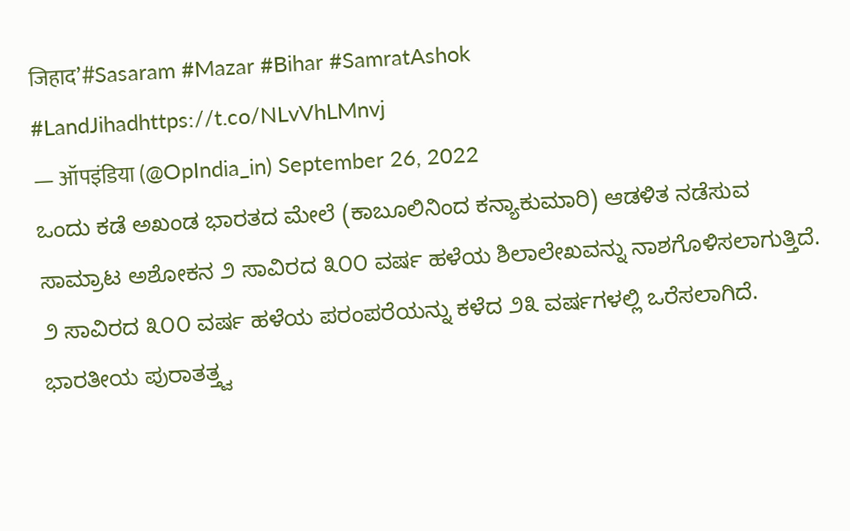जिहाद’#Sasaram #Mazar #Bihar #SamratAshok #LandJihadhttps://t.co/NLvVhLMnvj
— ऑपइंडिया (@OpIndia_in) September 26, 2022
ಒಂದು ಕಡೆ ಅಖಂಡ ಭಾರತದ ಮೇಲೆ (ಕಾಬೂಲಿನಿಂದ ಕನ್ಯಾಕುಮಾರಿ) ಆಡಳಿತ ನಡೆಸುವ ಸಾಮ್ರಾಟ ಅಶೋಕನ ೨ ಸಾವಿರದ ೩೦೦ ವರ್ಷ ಹಳೆಯ ಶಿಲಾಲೇಖವನ್ನು ನಾಶಗೊಳಿಸಲಾಗುತ್ತಿದೆ. ೨ ಸಾವಿರದ ೩೦೦ ವರ್ಷ ಹಳೆಯ ಪರಂಪರೆಯನ್ನು ಕಳೆದ ೨೩ ವರ್ಷಗಳಲ್ಲಿ ಒರೆಸಲಾಗಿದೆ. ಭಾರತೀಯ ಪುರಾತತ್ತ್ವ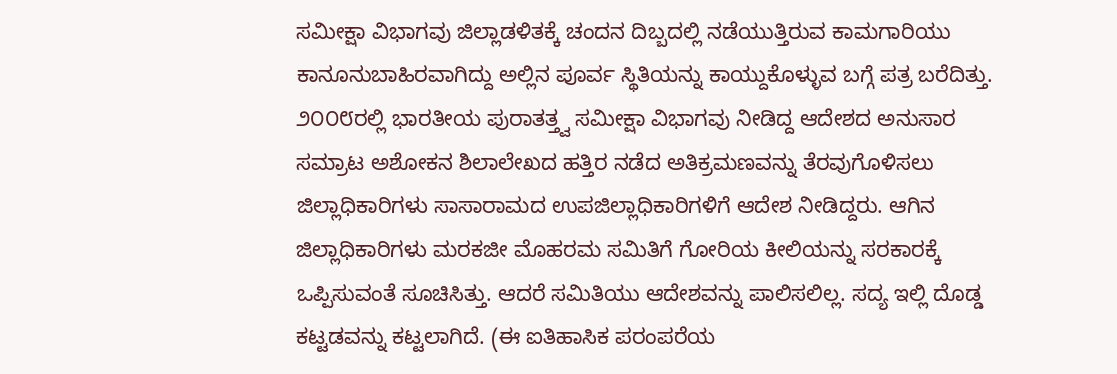ಸಮೀಕ್ಷಾ ವಿಭಾಗವು ಜಿಲ್ಲಾಡಳಿತಕ್ಕೆ ಚಂದನ ದಿಬ್ಬದಲ್ಲಿ ನಡೆಯುತ್ತಿರುವ ಕಾಮಗಾರಿಯು ಕಾನೂನುಬಾಹಿರವಾಗಿದ್ದು ಅಲ್ಲಿನ ಪೂರ್ವ ಸ್ಥಿತಿಯನ್ನು ಕಾಯ್ದುಕೊಳ್ಳುವ ಬಗ್ಗೆ ಪತ್ರ ಬರೆದಿತ್ತು. ೨೦೦೮ರಲ್ಲಿ ಭಾರತೀಯ ಪುರಾತತ್ತ್ವ ಸಮೀಕ್ಷಾ ವಿಭಾಗವು ನೀಡಿದ್ದ ಆದೇಶದ ಅನುಸಾರ ಸಮ್ರಾಟ ಅಶೋಕನ ಶಿಲಾಲೇಖದ ಹತ್ತಿರ ನಡೆದ ಅತಿಕ್ರಮಣವನ್ನು ತೆರವುಗೊಳಿಸಲು ಜಿಲ್ಲಾಧಿಕಾರಿಗಳು ಸಾಸಾರಾಮದ ಉಪಜಿಲ್ಲಾಧಿಕಾರಿಗಳಿಗೆ ಆದೇಶ ನೀಡಿದ್ದರು. ಆಗಿನ ಜಿಲ್ಲಾಧಿಕಾರಿಗಳು ಮರಕಜೀ ಮೊಹರಮ ಸಮಿತಿಗೆ ಗೋರಿಯ ಕೀಲಿಯನ್ನು ಸರಕಾರಕ್ಕೆ ಒಪ್ಪಿಸುವಂತೆ ಸೂಚಿಸಿತ್ತು. ಆದರೆ ಸಮಿತಿಯು ಆದೇಶವನ್ನು ಪಾಲಿಸಲಿಲ್ಲ. ಸದ್ಯ ಇಲ್ಲಿ ದೊಡ್ಡ ಕಟ್ಟಡವನ್ನು ಕಟ್ಟಲಾಗಿದೆ. (ಈ ಐತಿಹಾಸಿಕ ಪರಂಪರೆಯ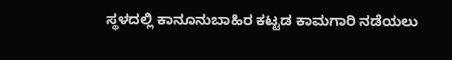ಸ್ಥಳದಲ್ಲಿ ಕಾನೂನುಬಾಹಿರ ಕಟ್ಟಡ ಕಾಮಗಾರಿ ನಡೆಯಲು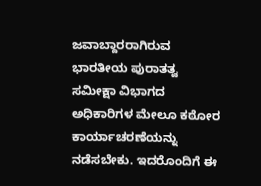ಜವಾಬ್ದಾರರಾಗಿರುವ ಭಾರತೀಯ ಪುರಾತತ್ವ ಸಮೀಕ್ಷಾ ವಿಭಾಗದ ಅಧಿಕಾರಿಗಳ ಮೇಲೂ ಕಠೋರ ಕಾರ್ಯಾಚರಣೆಯನ್ನು ನಡೆಸಬೇಕು. ಇದರೊಂದಿಗೆ ಈ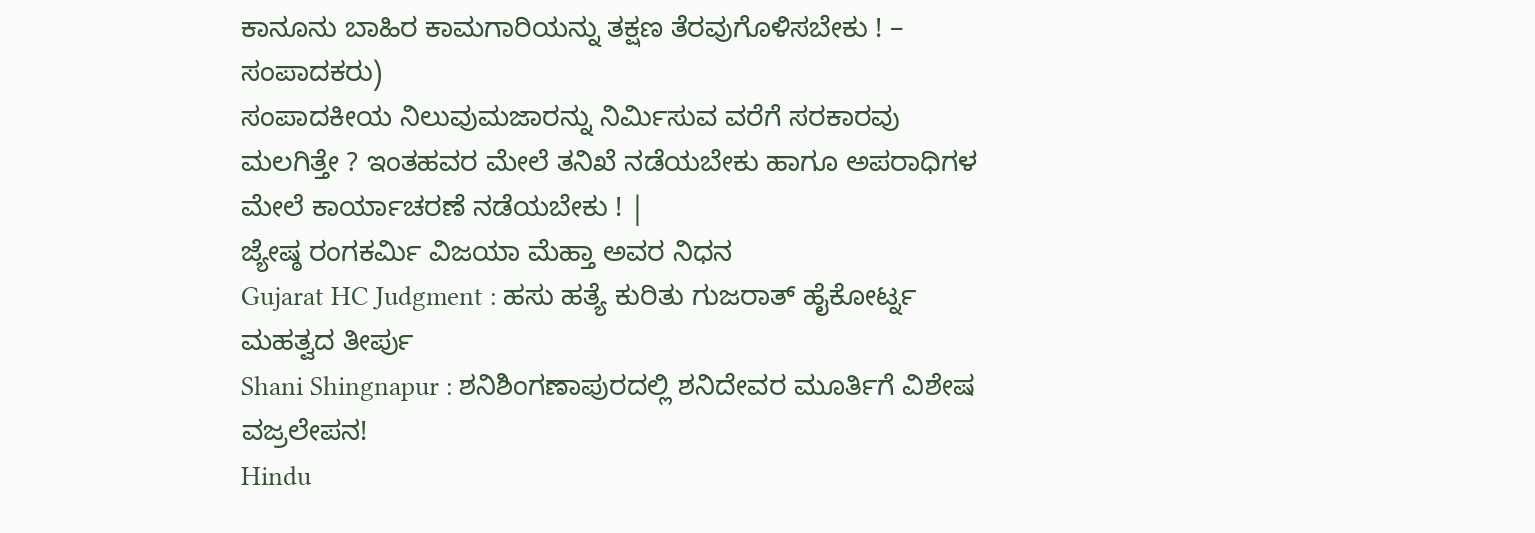ಕಾನೂನು ಬಾಹಿರ ಕಾಮಗಾರಿಯನ್ನು ತಕ್ಷಣ ತೆರವುಗೊಳಿಸಬೇಕು ! – ಸಂಪಾದಕರು)
ಸಂಪಾದಕೀಯ ನಿಲುವುಮಜಾರನ್ನು ನಿರ್ಮಿಸುವ ವರೆಗೆ ಸರಕಾರವು ಮಲಗಿತ್ತೇ ? ಇಂತಹವರ ಮೇಲೆ ತನಿಖೆ ನಡೆಯಬೇಕು ಹಾಗೂ ಅಪರಾಧಿಗಳ ಮೇಲೆ ಕಾರ್ಯಾಚರಣೆ ನಡೆಯಬೇಕು ! |
ಜ್ಯೇಷ್ಠ ರಂಗಕರ್ಮಿ ವಿಜಯಾ ಮೆಹ್ತಾ ಅವರ ನಿಧನ
Gujarat HC Judgment : ಹಸು ಹತ್ಯೆ ಕುರಿತು ಗುಜರಾತ್ ಹೈಕೋರ್ಟ್ನ ಮಹತ್ವದ ತೀರ್ಪು
Shani Shingnapur : ಶನಿಶಿಂಗಣಾಪುರದಲ್ಲಿ ಶನಿದೇವರ ಮೂರ್ತಿಗೆ ವಿಶೇಷ ವಜ್ರಲೇಪನ!
Hindu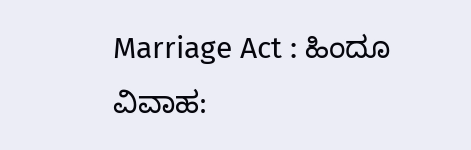Marriage Act : ಹಿಂದೂ ವಿವಾಹ: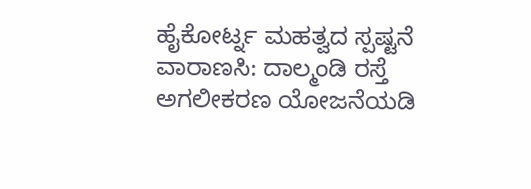ಹೈಕೋರ್ಟ್ನ ಮಹತ್ವದ ಸ್ಪಷ್ಟನೆ
ವಾರಾಣಸಿ: ದಾಲ್ಮಂಡಿ ರಸ್ತೆ ಅಗಲೀಕರಣ ಯೋಜನೆಯಡಿ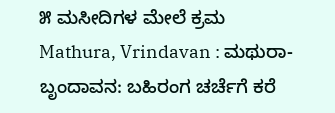೫ ಮಸೀದಿಗಳ ಮೇಲೆ ಕ್ರಮ
Mathura, Vrindavan : ಮಥುರಾ-ಬೃಂದಾವನ: ಬಹಿರಂಗ ಚರ್ಚೆಗೆ ಕರೆ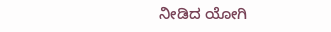ನೀಡಿದ ಯೋಗಿ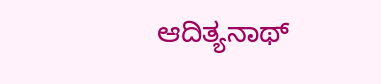ಆದಿತ್ಯನಾಥ್